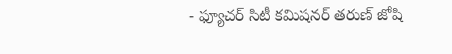- ఫ్యూచర్ సిటీ కమిషనర్ తరుణ్ జోషి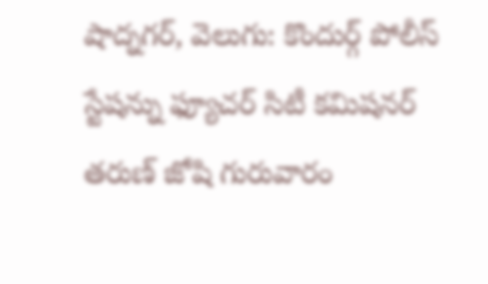షాద్నగర్, వెలుగు: కొందుర్గ్ పోలీస్ స్టేషన్ను ఫ్యూచర్ సిటీ కమిషనర్ తరుణ్ జోషి గురువారం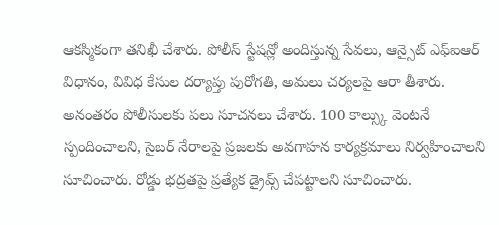ఆకస్మికంగా తనిఖీ చేశారు. పోలీస్ స్టేషన్లో అందిస్తున్న సేవలు, ఆన్సైట్ ఎఫ్ఐఆర్ విధానం, వివిధ కేసుల దర్యాప్తు పురోగతి, అమలు చర్యలపై ఆరా తీశారు.
అనంతరం పోలీసులకు పలు సూచనలు చేశారు. 100 కాల్స్కు వెంటనే స్పందించాలని, సైబర్ నేరాలపై ప్రజలకు అవగాహన కార్యక్రమాలు నిర్వహించాలని సూచించారు. రోడ్డు భద్రతపై ప్రత్యేక డ్రైవ్స్ చేపట్టాలని సూచించారు.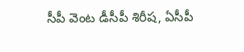సీపీ వెంట డీసీపీ శిరీష, ఏసీపీ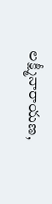లక్ష్మీనారాయణ,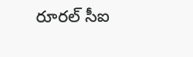రూరల్ సీఐ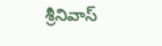శ్రీనివాస్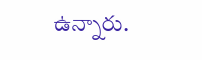ఉన్నారు.